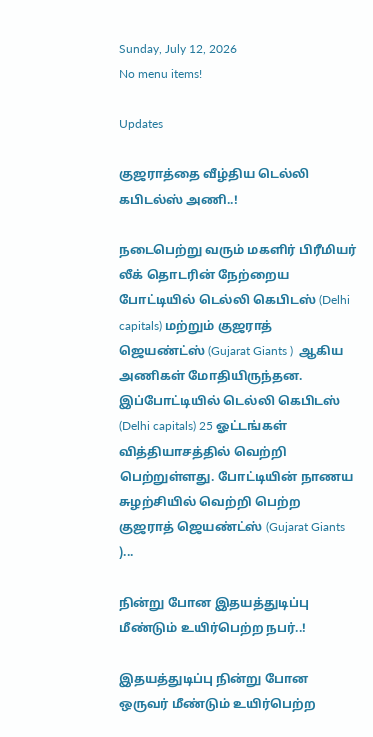Sunday, July 12, 2026
No menu items!

Updates

குஜராத்தை வீழ்திய டெல்லி கபிடல்ஸ் அணி..!

நடைபெற்று வரும் மகளிர் பிரீமியர் லீக் தொடரின் நேற்றைய போட்டியில் டெல்லி கெபிடஸ் (Delhi capitals) மற்றும் குஜராத் ஜெயண்ட்ஸ் (Gujarat Giants )  ஆகிய அணிகள் மோதியிருந்தன. இப்போட்டியில் டெல்லி கெபிடஸ் (Delhi capitals) 25 ஓட்டங்கள் வித்தியாசத்தில் வெற்றி பெற்றுள்ளது. போட்டியின் நாணய சுழற்சியில் வெற்றி பெற்ற குஜராத் ஜெயண்ட்ஸ் (Gujarat Giants )...

நின்று போன இதயத்துடிப்பு மீண்டும் உயிர்பெற்ற நபர்..!

இதயத்துடிப்பு நின்று போன ஒருவர் மீண்டும் உயிர்பெற்ற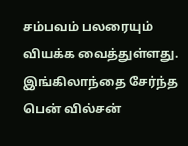சம்பவம் பலரையும் வியக்க வைத்துள்ளது. இங்கிலாந்தை சேர்ந்த பென் வில்சன்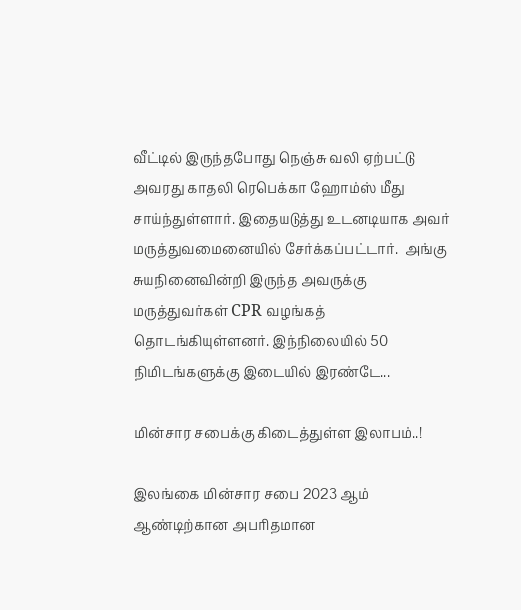வீட்டில் இருந்தபோது நெஞ்சு வலி ஏற்பட்டு அவரது காதலி ரெபெக்கா ஹோம்ஸ் மீது சாய்ந்துள்ளார். இதையடுத்து உடனடியாக அவர்  மருத்துவமைனையில் சேர்க்கப்பட்டார்.  அங்கு சுயநினைவின்றி இருந்த அவருக்கு மருத்துவர்கள் CPR வழங்கத் தொடங்கியுள்ளனர். இந்நிலையில் 50 நிமிடங்களுக்கு இடையில் இரண்டே...

மின்சார சபைக்கு கிடைத்துள்ள இலாபம்..!

இலங்கை மின்சார சபை 2023 ஆம் ஆண்டிற்கான அபரிதமான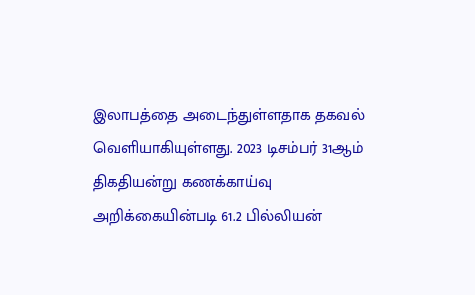இலாபத்தை அடைந்துள்ளதாக தகவல் வெளியாகியுள்ளது. 2023 டிசம்பர் 31ஆம் திகதியன்று கணக்காய்வு அறிக்கையின்படி 61.2 பில்லியன்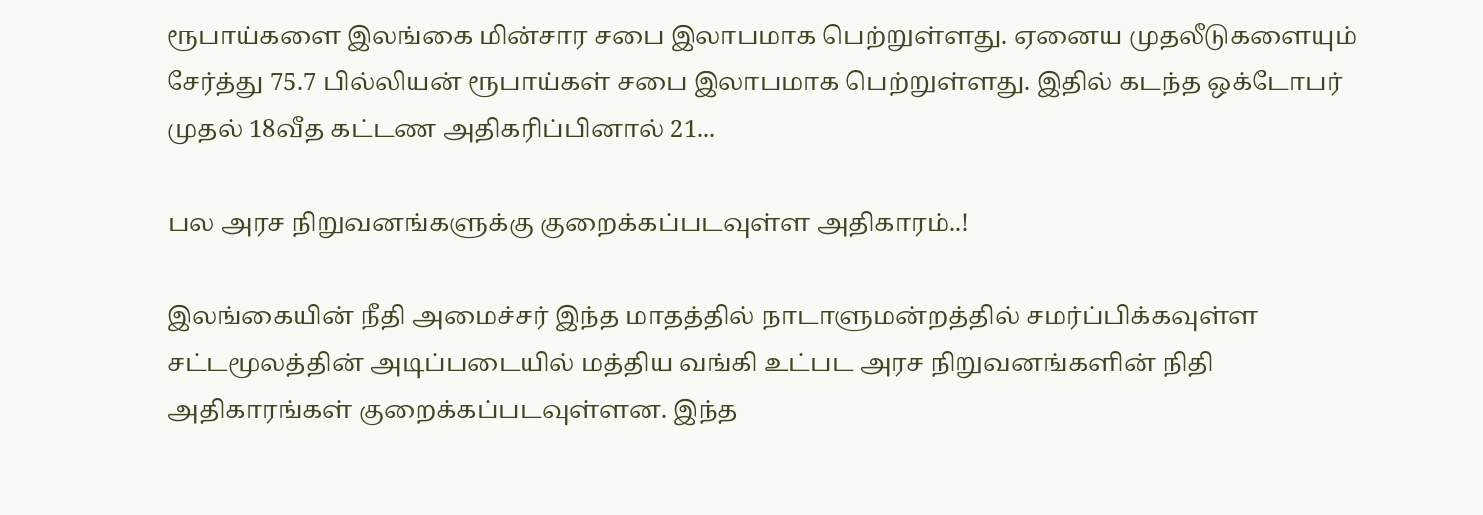ரூபாய்களை இலங்கை மின்சார சபை இலாபமாக பெற்றுள்ளது. ஏனைய முதலீடுகளையும் சேர்த்து 75.7 பில்லியன் ரூபாய்கள் சபை இலாபமாக பெற்றுள்ளது. இதில் கடந்த ஒக்டோபர் முதல் 18வீத கட்டண அதிகரிப்பினால் 21...

பல அரச நிறுவனங்களுக்கு குறைக்கப்படவுள்ள அதிகாரம்..!

இலங்கையின் நீதி அமைச்சர் இந்த மாதத்தில் நாடாளுமன்றத்தில் சமர்ப்பிக்கவுள்ள சட்டமூலத்தின் அடிப்படையில் மத்திய வங்கி உட்பட அரச நிறுவனங்களின் நிதி அதிகாரங்கள் குறைக்கப்படவுள்ளன. இந்த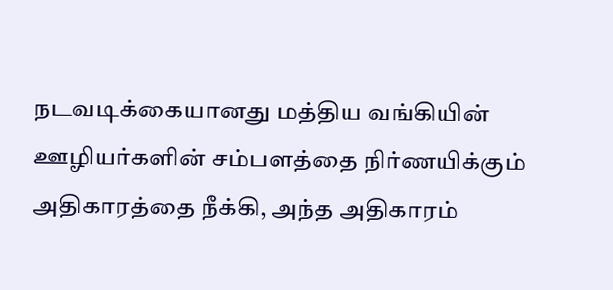நடவடிக்கையானது மத்திய வங்கியின் ஊழியர்களின் சம்பளத்தை நிர்ணயிக்கும் அதிகாரத்தை நீக்கி, அந்த அதிகாரம்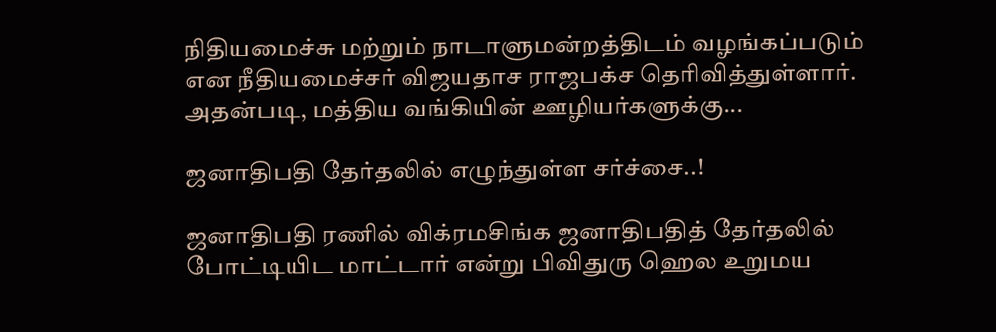நிதியமைச்சு மற்றும் நாடாளுமன்றத்திடம் வழங்கப்படும் என நீதியமைச்சர் விஜயதாச ராஜபக்ச தெரிவித்துள்ளார். அதன்படி, மத்திய வங்கியின் ஊழியர்களுக்கு...

ஜனாதிபதி தேர்தலில் எழுந்துள்ள சர்ச்சை..!

ஜனாதிபதி ரணில் விக்ரமசிங்க ஜனாதிபதித் தேர்தலில் போட்டியிட மாட்டார் என்று பிவிதுரு ஹெல உறுமய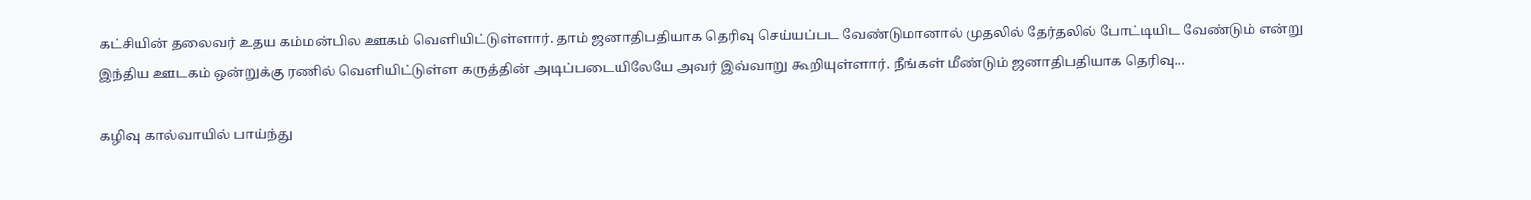கட்சியின் தலைவர் உதய கம்மன்பில ஊகம் வெளியிட்டுள்ளார். தாம் ஜனாதிபதியாக தெரிவு செய்யப்பட வேண்டுமானால் முதலில் தேர்தலில் போட்டியிட வேண்டும் என்று இந்திய ஊடகம் ஒன்றுக்கு ரணில் வெளியிட்டுள்ள கருத்தின் அடிப்படையிலேயே அவர் இவ்வாறு கூறியுள்ளார். நீங்கள் மீண்டும் ஜனாதிபதியாக தெரிவு...

கழிவு கால்வாயில் பாய்ந்து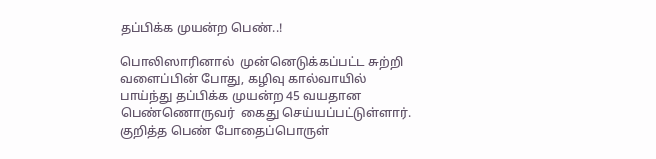தப்பிக்க முயன்ற பெண்..!

பொலிஸாரினால்  முன்னெடுக்கப்பட்ட சுற்றி வளைப்பின் போது, கழிவு கால்வாயில் பாய்ந்து தப்பிக்க முயன்ற 45 வயதான பெண்ணொருவர்  கைது செய்யப்பட்டுள்ளார். குறித்த பெண் போதைப்பொருள்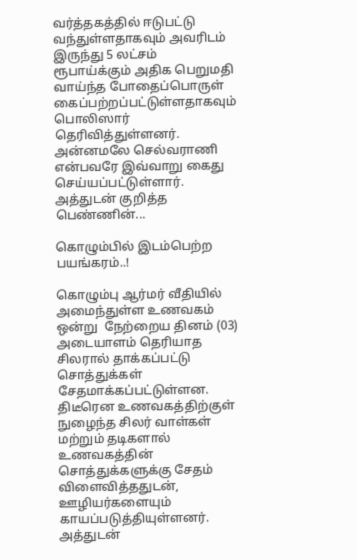வர்த்தகத்தில் ஈடுபட்டு வந்துள்ளதாகவும் அவரிடம் இருந்து 5 லட்சம் ரூபாய்க்கும் அதிக பெறுமதி வாய்ந்த போதைப்பொருள் கைப்பற்றப்பட்டுள்ளதாகவும் பொலிஸார் தெரிவித்துள்ளனர். அன்னமலே செல்வராணி  என்பவரே இவ்வாறு கைது செய்யப்பட்டுள்ளார். அத்துடன் குறித்த பெண்ணின்...

கொழும்பில் இடம்பெற்ற பயங்கரம்..!

கொழும்பு ஆர்மர் வீதியில் அமைந்துள்ள உணவகம் ஒன்று  நேற்றைய தினம் (03) அடையாளம் தெரியாத சிலரால் தாக்கப்பட்டு சொத்துக்கள் சேதமாக்கப்பட்டுள்ளன. திடீரென உணவகத்திற்குள் நுழைந்த சிலர் வாள்கள் மற்றும் தடிகளால் உணவகத்தின் சொத்துக்களுக்கு சேதம் விளைவித்ததுடன், ஊழியர்களையும் காயப்படுத்தியுள்ளனர். அத்துடன்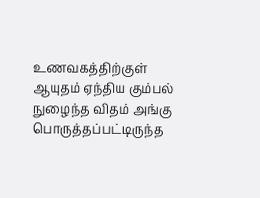உணவகத்திற்குள் ஆயுதம் ஏந்திய கும்பல்  நுழைந்த விதம் அங்கு பொருத்தப்பட்டிருந்த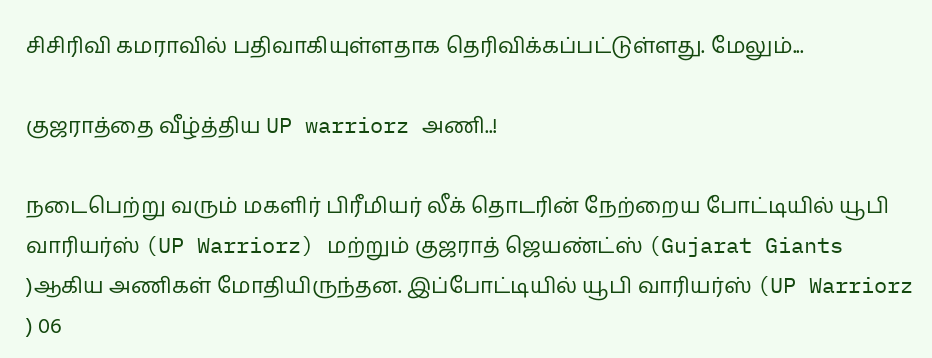சிசிரிவி கமராவில் பதிவாகியுள்ளதாக தெரிவிக்கப்பட்டுள்ளது. மேலும்...

குஜராத்தை வீழ்த்திய UP warriorz அணி..!

நடைபெற்று வரும் மகளிர் பிரீமியர் லீக் தொடரின் நேற்றைய போட்டியில் யூபி வாரியர்ஸ் (UP Warriorz) மற்றும் குஜராத் ஜெயண்ட்ஸ் (Gujarat Giants )ஆகிய அணிகள் மோதியிருந்தன. இப்போட்டியில் யூபி வாரியர்ஸ் (UP Warriorz ) 06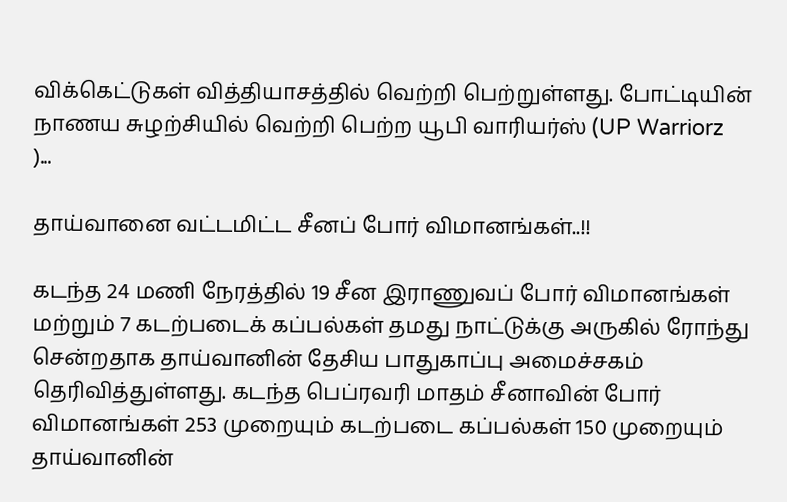விக்கெட்டுகள் வித்தியாசத்தில் வெற்றி பெற்றுள்ளது. போட்டியின் நாணய சுழற்சியில் வெற்றி பெற்ற யூபி வாரியர்ஸ் (UP Warriorz )...

தாய்வானை வட்டமிட்ட சீனப் போர் விமானங்கள்..!!

கடந்த 24 மணி நேரத்தில் 19 சீன இராணுவப் போர் விமானங்கள் மற்றும் 7 கடற்படைக் கப்பல்கள் தமது நாட்டுக்கு அருகில் ரோந்து சென்றதாக தாய்வானின் தேசிய பாதுகாப்பு அமைச்சகம் தெரிவித்துள்ளது. கடந்த பெப்ரவரி மாதம் சீனாவின் போர் விமானங்கள் 253 முறையும் கடற்படை கப்பல்கள் 150 முறையும் தாய்வானின்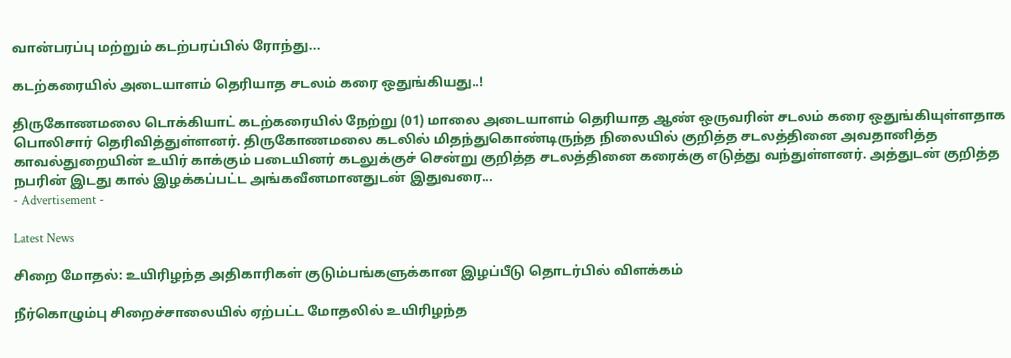வான்பரப்பு மற்றும் கடற்பரப்பில் ரோந்து...

கடற்கரையில் அடையாளம் தெரியாத சடலம் கரை ஒதுங்கியது..!

திருகோணமலை டொக்கியாட் கடற்கரையில் நேற்று (01) மாலை அடையாளம் தெரியாத ஆண் ஒருவரின் சடலம் கரை ஒதுங்கியுள்ளதாக பொலிசார் தெரிவித்துள்ளனர். திருகோணமலை கடலில் மிதந்துகொண்டிருந்த நிலையில் குறித்த சடலத்தினை அவதானித்த காவல்துறையின் உயிர் காக்கும் படையினர் கடலுக்குச் சென்று குறித்த சடலத்தினை கரைக்கு எடுத்து வந்துள்ளனர். அத்துடன் குறித்த நபரின் இடது கால் இழக்கப்பட்ட அங்கவீனமானதுடன் இதுவரை...
- Advertisement -

Latest News

சிறை மோதல்: உயிரிழந்த அதிகாரிகள் குடும்பங்களுக்கான இழப்பீடு தொடர்பில் விளக்கம்

நீர்கொழும்பு சிறைச்சாலையில் ஏற்பட்ட மோதலில் உயிரிழந்த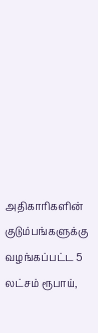அதிகாரிகளின் குடும்பங்களுக்கு வழங்கப்பட்ட 5 லட்சம் ரூபாய்,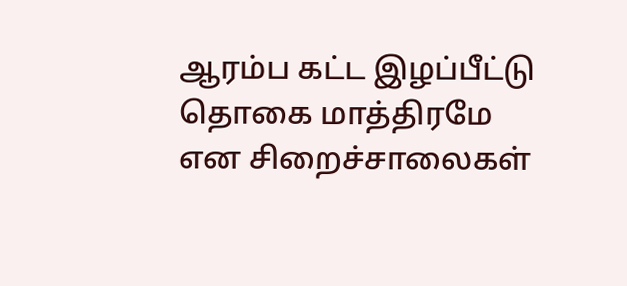ஆரம்ப கட்ட இழப்பீட்டு தொகை மாத்திரமே என சிறைச்சாலைகள்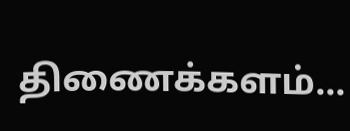திணைக்களம்...